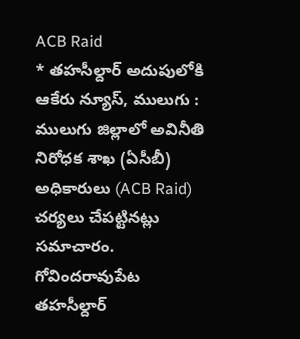ACB Raid
* తహసీల్దార్ అదుపులోకి
ఆకేరు న్యూస్, ములుగు : ములుగు జిల్లాలో అవినీతి నిరోధక శాఖ (ఏసీబీ) అధికారులు (ACB Raid) చర్యలు చేపట్టినట్లు సమాచారం. గోవిందరావుపేట తహసీల్దార్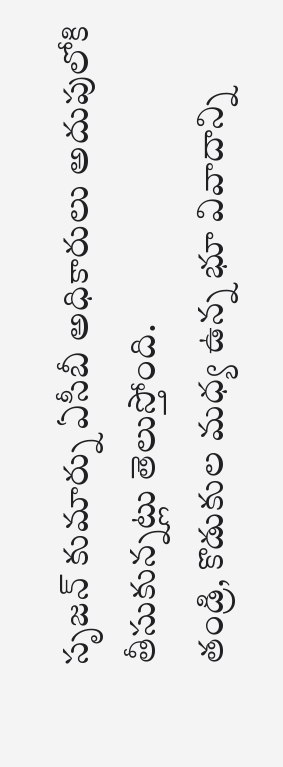సృజన్ కుమార్ను ఏసీబీ అధికారులు అదుపులోకి తీసుకున్నట్లు తెలుస్తోంది.
తండ్రి, కొడుకుల మధ్య ఉన్న భూ వివాదాన్ని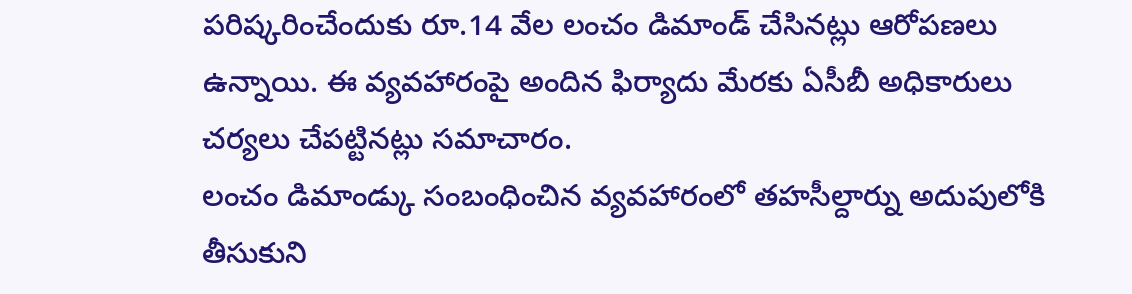పరిష్కరించేందుకు రూ.14 వేల లంచం డిమాండ్ చేసినట్లు ఆరోపణలు ఉన్నాయి. ఈ వ్యవహారంపై అందిన ఫిర్యాదు మేరకు ఏసీబీ అధికారులు చర్యలు చేపట్టినట్లు సమాచారం.
లంచం డిమాండ్కు సంబంధించిన వ్యవహారంలో తహసీల్దార్ను అదుపులోకి తీసుకుని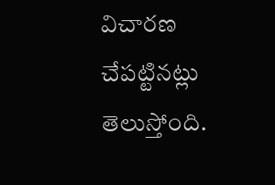విచారణ చేపట్టినట్లు తెలుస్తోంది.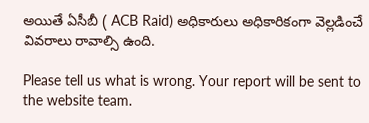అయితే ఏసీబీ ( ACB Raid) అధికారులు అధికారికంగా వెల్లడించే వివరాలు రావాల్సి ఉంది.

Please tell us what is wrong. Your report will be sent to the website team.